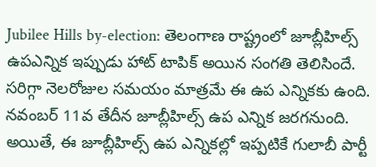Jubilee Hills by-election: తెలంగాణ రాష్ట్రంలో జూబ్లీహిల్స్ ఉపఎన్నిక ఇప్పుడు హాట్ టాపిక్ అయిన సంగతి తెలిసిందే. సరిగ్గా నెలరోజుల సమయం మాత్రమే ఈ ఉప ఎన్నికకు ఉంది. నవంబర్ 11వ తేదీన జూబ్లీహిల్స్ ఉప ఎన్నిక జరగనుంది. అయితే, ఈ జూబ్లీహిల్స్ ఉప ఎన్నికల్లో ఇప్పటికే గులాబీ పార్టీ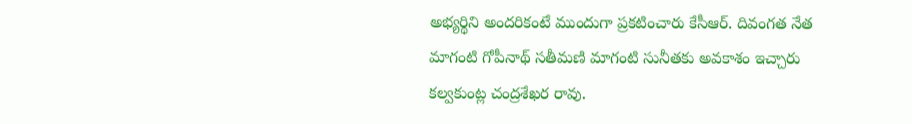అభ్యర్థిని అందరికంటే ముందుగా ప్రకటించారు కేసీఆర్. దివంగత నేత మాగంటి గోపీనాథ్ సతీమణి మాగంటి సునీతకు అవకాశం ఇచ్చారు కల్వకుంట్ల చంద్రశేఖర రావు.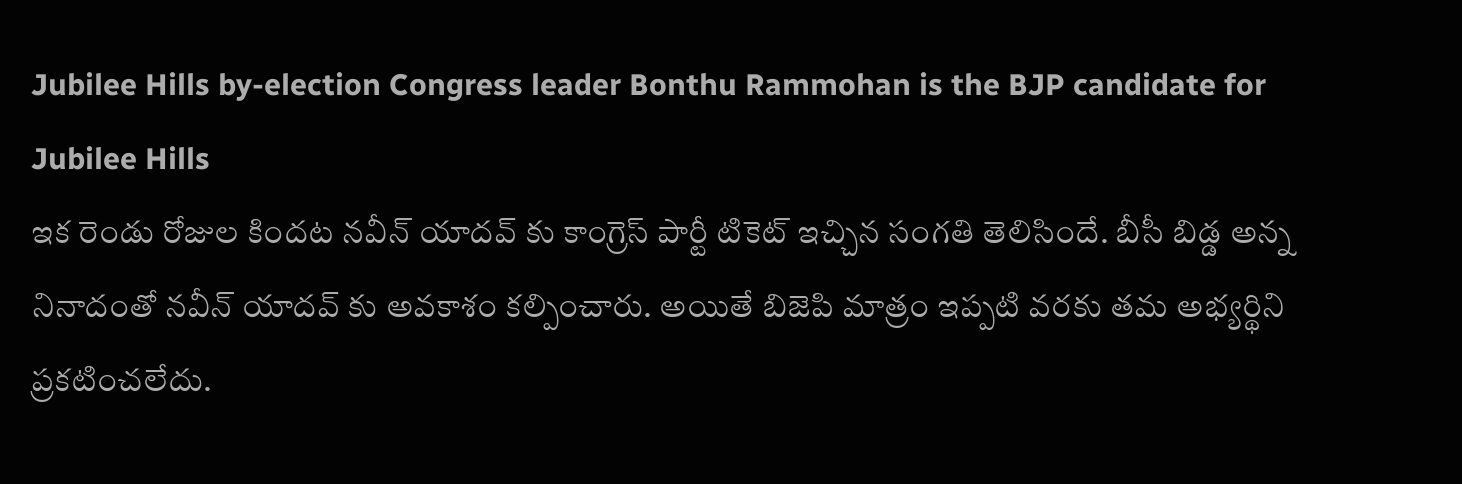Jubilee Hills by-election Congress leader Bonthu Rammohan is the BJP candidate for Jubilee Hills
ఇక రెండు రోజుల కిందట నవీన్ యాదవ్ కు కాంగ్రెస్ పార్టీ టికెట్ ఇచ్చిన సంగతి తెలిసిందే. బీసీ బిడ్డ అన్న నినాదంతో నవీన్ యాదవ్ కు అవకాశం కల్పించారు. అయితే బిజెపి మాత్రం ఇప్పటి వరకు తమ అభ్యర్థిని ప్రకటించలేదు.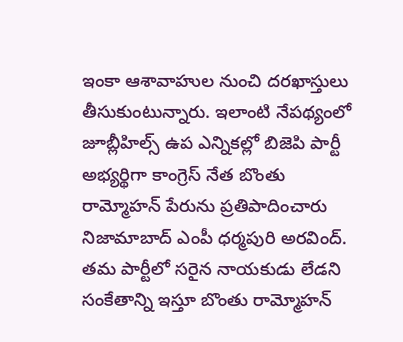ఇంకా ఆశావాహుల నుంచి దరఖాస్తులు తీసుకుంటున్నారు. ఇలాంటి నేపథ్యంలో జూబ్లీహిల్స్ ఉప ఎన్నికల్లో బిజెపి పార్టీ అభ్యర్థిగా కాంగ్రెస్ నేత బొంతు రామ్మోహన్ పేరును ప్రతిపాదించారు నిజామాబాద్ ఎంపీ ధర్మపురి అరవింద్. తమ పార్టీలో సరైన నాయకుడు లేడని సంకేతాన్ని ఇస్తూ బొంతు రామ్మోహన్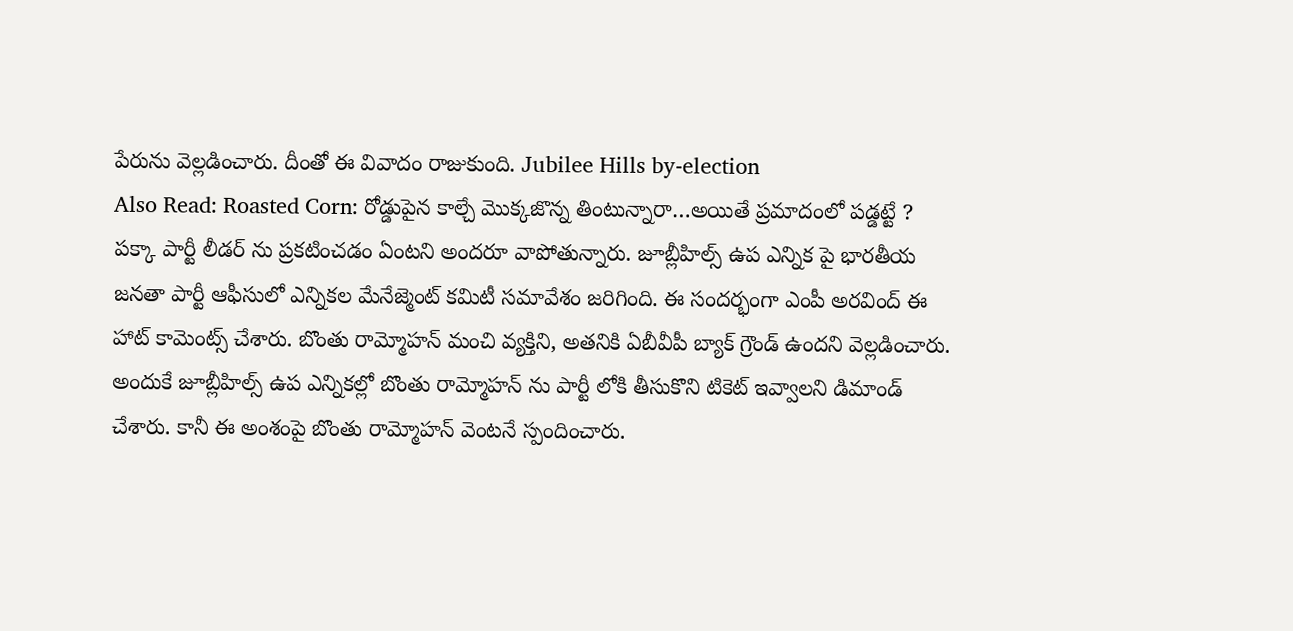పేరును వెల్లడించారు. దీంతో ఈ వివాదం రాజుకుంది. Jubilee Hills by-election
Also Read: Roasted Corn: రోడ్డుపైన కాల్చే మొక్కజొన్న తింటున్నారా…అయితే ప్రమాదంలో పడ్డట్టే ?
పక్కా పార్టీ లీడర్ ను ప్రకటించడం ఏంటని అందరూ వాపోతున్నారు. జూబ్లీహిల్స్ ఉప ఎన్నిక పై భారతీయ జనతా పార్టీ ఆఫీసులో ఎన్నికల మేనేజ్మెంట్ కమిటీ సమావేశం జరిగింది. ఈ సందర్భంగా ఎంపీ అరవింద్ ఈ హాట్ కామెంట్స్ చేశారు. బొంతు రామ్మోహన్ మంచి వ్యక్తిని, అతనికి ఏబీవీపీ బ్యాక్ గ్రౌండ్ ఉందని వెల్లడించారు. అందుకే జూబ్లీహిల్స్ ఉప ఎన్నికల్లో బొంతు రామ్మోహన్ ను పార్టీ లోకి తీసుకొని టికెట్ ఇవ్వాలని డిమాండ్ చేశారు. కానీ ఈ అంశంపై బొంతు రామ్మోహన్ వెంటనే స్పందించారు.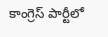కాంగ్రెస్ పార్టీలో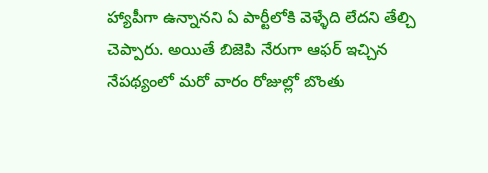హ్యాపీగా ఉన్నానని ఏ పార్టీలోకి వెళ్ళేది లేదని తేల్చి చెప్పారు. అయితే బిజెపి నేరుగా ఆఫర్ ఇచ్చిన నేపథ్యంలో మరో వారం రోజుల్లో బొంతు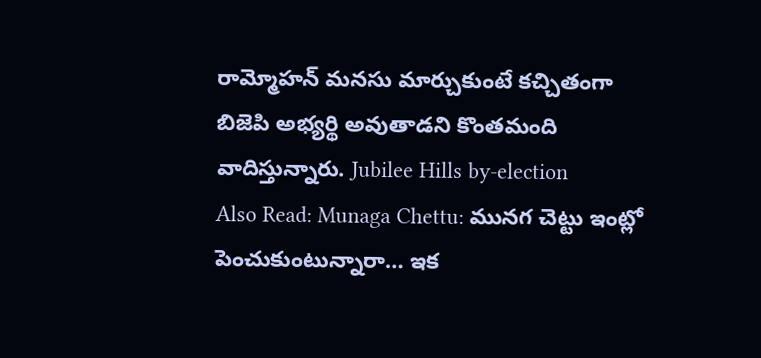రామ్మోహన్ మనసు మార్చుకుంటే కచ్చితంగా బిజెపి అభ్యర్థి అవుతాడని కొంతమంది వాదిస్తున్నారు. Jubilee Hills by-election
Also Read: Munaga Chettu: మునగ చెట్టు ఇంట్లో పెంచుకుంటున్నారా… ఇక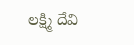లక్ష్మి దేవి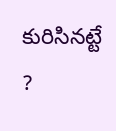కురిసినట్టే ?